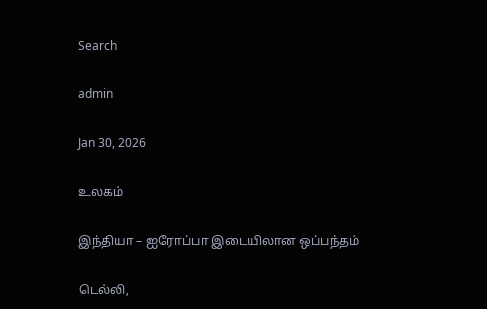Search

admin

Jan 30, 2026

உலகம்

இந்தியா – ஐரோப்பா இடையிலான ஒப்பந்தம்

டெல்லி,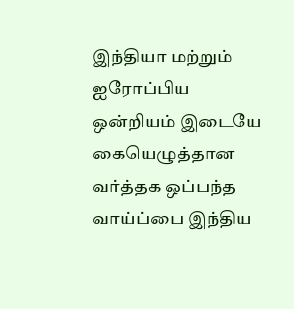இந்தியா மற்றும் ஐரோப்பிய ஒன்றியம் இடையே கையெழுத்தான வர்த்தக ஒப்பந்த வாய்ப்பை இந்திய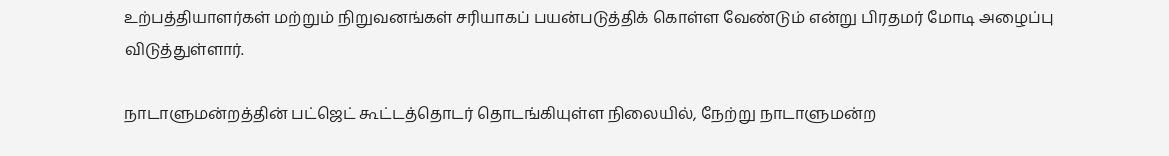உற்பத்தியாளர்கள் மற்றும் நிறுவனங்கள் சரியாகப் பயன்படுத்திக் கொள்ள வேண்டும் என்று பிரதமர் மோடி அழைப்பு விடுத்துள்ளார்.

நாடாளுமன்றத்தின் பட்ஜெட் கூட்டத்தொடர் தொடங்கியுள்ள நிலையில், நேற்று நாடாளுமன்ற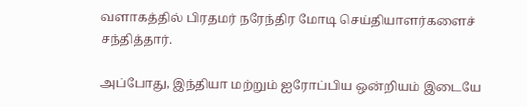வளாகத்தில் பிரதமர் நரேந்திர மோடி செய்தியாளர்களைச் சந்தித்தார்.

அப்போது, இந்தியா மற்றும் ஐரோப்பிய ஒன்றியம் இடையே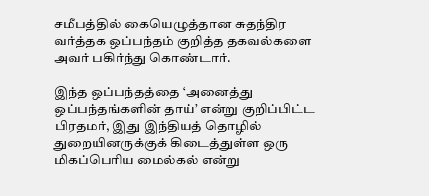சமீபத்தில் கையெழுத்தான சுதந்திர வர்த்தக ஒப்பந்தம் குறித்த தகவல்களை அவர் பகிர்ந்து கொண்டார்.

இந்த ஒப்பந்தத்தை ‘அனைத்து ஒப்பந்தங்களின் தாய்’ என்று குறிப்பிட்ட பிரதமர், இது இந்தியத் தொழில் துறையினருக்குக் கிடைத்துள்ள ஒரு மிகப்பெரிய மைல்கல் என்று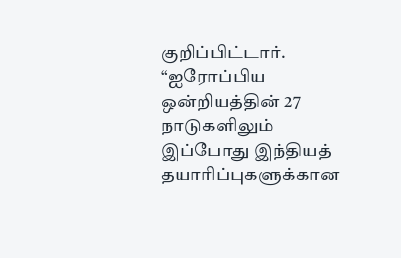குறிப்பிட்டார். “ஐரோப்பிய ஒன்றியத்தின் 27 நாடுகளிலும் இப்போது இந்தியத் தயாரிப்புகளுக்கான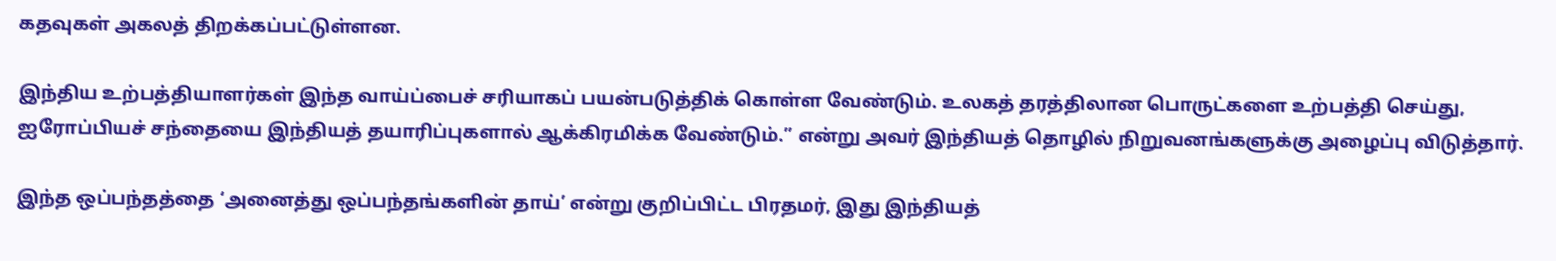கதவுகள் அகலத் திறக்கப்பட்டுள்ளன.

இந்திய உற்பத்தியாளர்கள் இந்த வாய்ப்பைச் சரியாகப் பயன்படுத்திக் கொள்ள வேண்டும். உலகத் தரத்திலான பொருட்களை உற்பத்தி செய்து, ஐரோப்பியச் சந்தையை இந்தியத் தயாரிப்புகளால் ஆக்கிரமிக்க வேண்டும்.” என்று அவர் இந்தியத் தொழில் நிறுவனங்களுக்கு அழைப்பு விடுத்தார்.

இந்த ஒப்பந்தத்தை ‘அனைத்து ஒப்பந்தங்களின் தாய்’ என்று குறிப்பிட்ட பிரதமர், இது இந்தியத்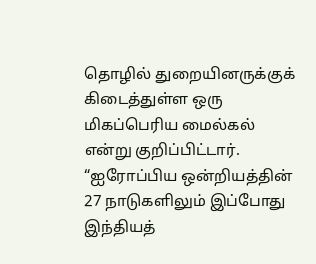தொழில் துறையினருக்குக் கிடைத்துள்ள ஒரு மிகப்பெரிய மைல்கல் என்று குறிப்பிட்டார். “ஐரோப்பிய ஒன்றியத்தின் 27 நாடுகளிலும் இப்போது இந்தியத்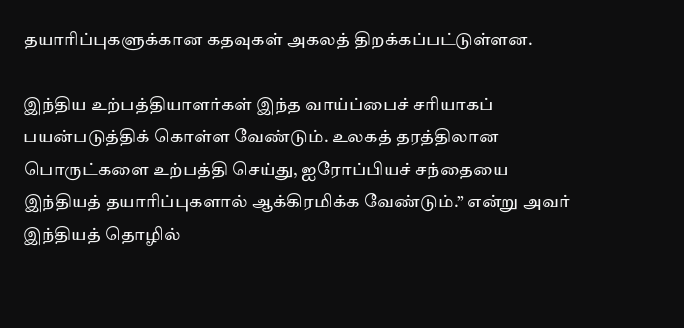தயாரிப்புகளுக்கான கதவுகள் அகலத் திறக்கப்பட்டுள்ளன.

இந்திய உற்பத்தியாளர்கள் இந்த வாய்ப்பைச் சரியாகப் பயன்படுத்திக் கொள்ள வேண்டும். உலகத் தரத்திலான பொருட்களை உற்பத்தி செய்து, ஐரோப்பியச் சந்தையை இந்தியத் தயாரிப்புகளால் ஆக்கிரமிக்க வேண்டும்.” என்று அவர் இந்தியத் தொழில்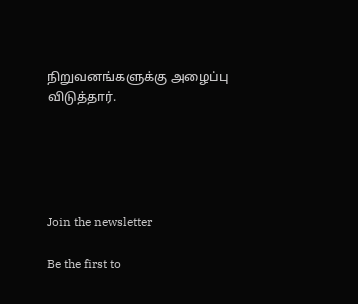நிறுவனங்களுக்கு அழைப்பு விடுத்தார்.





Join the newsletter

Be the first to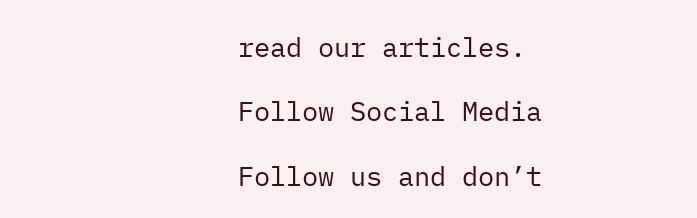read our articles.

Follow Social Media

Follow us and don’t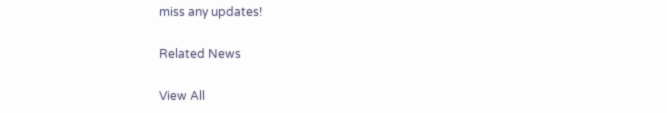miss any updates!

Related News

View All